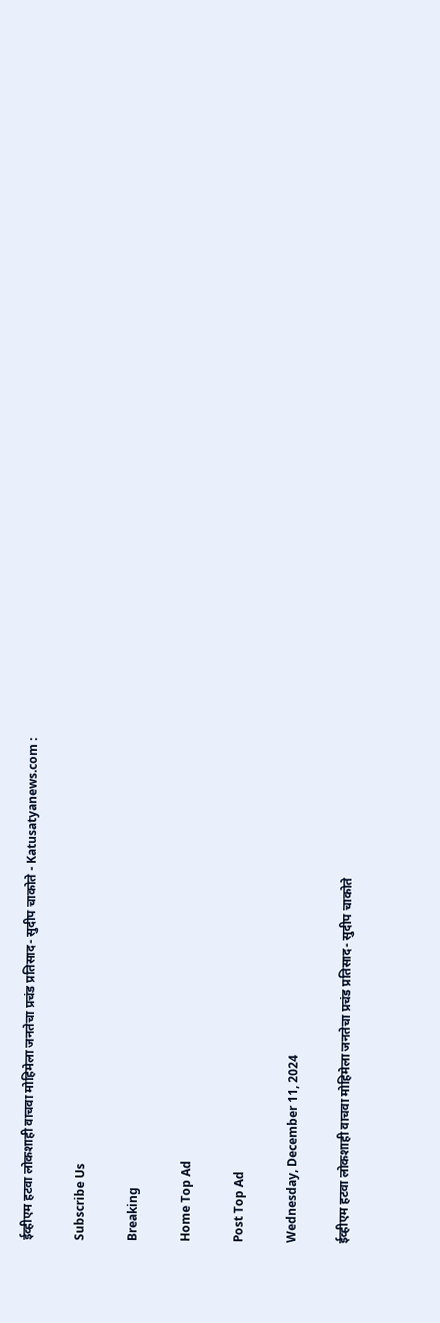ईव्हीएम हटवा लोकशाही वाचवा मोहिमेला जनतेचा प्रचंड प्रतिसाद- सुदीप चाकोते - Katusatyanews.com :

Subscribe Us

Breaking

Home Top Ad

Post Top Ad

Wednesday, December 11, 2024

ईव्हीएम हटवा लोकशाही वाचवा मोहिमेला जनतेचा प्रचंड प्रतिसाद- सुदीप चाकोते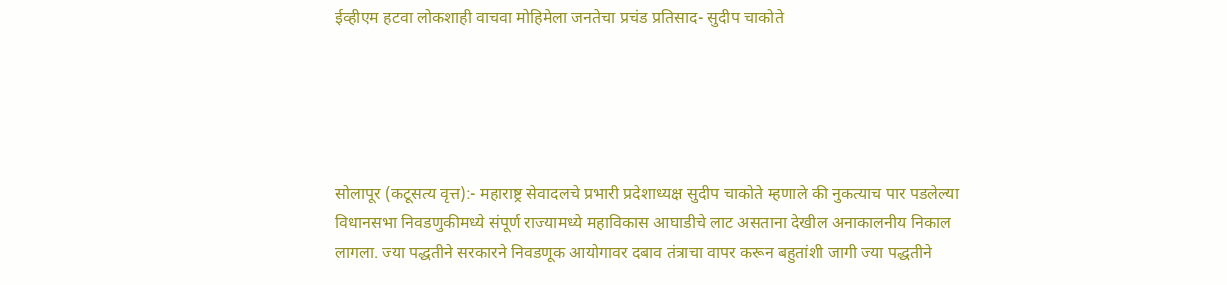ईव्हीएम हटवा लोकशाही वाचवा मोहिमेला जनतेचा प्रचंड प्रतिसाद- सुदीप चाकोते





सोलापूर (कटूसत्य वृत्त):- महाराष्ट्र सेवादलचे प्रभारी प्रदेशाध्यक्ष सुदीप चाकोते म्हणाले की नुकत्याच पार पडलेल्या विधानसभा निवडणुकीमध्ये संपूर्ण राज्यामध्ये महाविकास आघाडीचे लाट असताना देखील अनाकालनीय निकाल लागला. ज्या पद्धतीने सरकारने निवडणूक आयोगावर दबाव तंत्राचा वापर करून बहुतांशी जागी ज्या पद्धतीने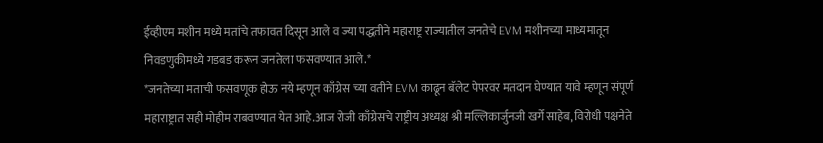ईव्हीएम मशीन मध्ये मतांचे तफावत दिसून आले व ज्या पद्धतीने महाराष्ट्र राज्यातील जनतेचे EVM मशीनच्या माध्यमातून निवडणुकीमध्ये गडबड करून जनतेला फसवण्यात आले.*
*जनतेच्या मताची फसवणूक होऊ नये म्हणून काँग्रेस च्या वतीने EVM काढून बॅलेट पेपरवर मतदान घेण्यात यावे म्हणून संपूर्ण महाराष्ट्रात सही मोहीम राबवण्यात येत आहे.आज रोजी काँग्रेसचे राष्ट्रीय अध्यक्ष श्री मल्लिकार्जुनजी खर्गे साहेब, विरोधी पक्षनेते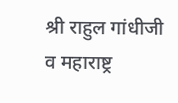श्री राहुल गांधीजी व महाराष्ट्र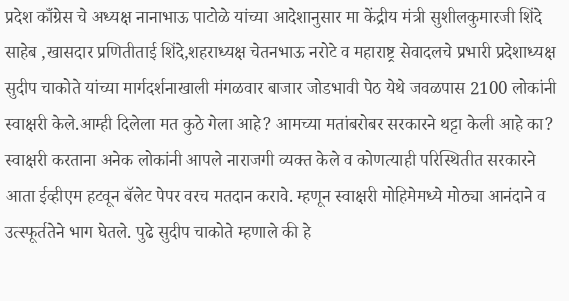प्रदेश काँग्रेस चे अध्यक्ष नानाभाऊ पाटोळे यांच्या आदेशानुसार मा केंद्रीय मंत्री सुशीलकुमारजी शिंदे साहेब ,खासदार प्रणितीताई शिंदे,शहराध्यक्ष चेतनभाऊ नरोटे व महाराष्ट्र सेवादलचे प्रभारी प्रदेशाध्यक्ष सुदीप चाकोते यांच्या मार्गदर्शनाखाली मंगळवार बाजार जोडभावी पेठ येथे जवळपास 2100 लोकांनी स्वाक्षरी केले.आम्ही दिलेला मत कुठे गेला आहे? आमच्या मतांबरोबर सरकारने थट्टा केली आहे का? स्वाक्षरी करताना अनेक लोकांनी आपले नाराजगी व्यक्त केले व कोणत्याही परिस्थितीत सरकारने आता ईव्हीएम हटवून बॅलेट पेपर वरच मतदान करावे. म्हणून स्वाक्षरी मोहिमेमध्ये मोठ्या आनंदाने व उत्स्फूर्ततेने भाग घेतले. पुढे सुदीप चाकोते म्हणाले की हे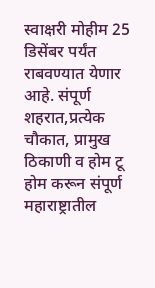स्वाक्षरी मोहीम 25 डिसेंबर पर्यंत राबवण्यात येणार आहे. संपूर्ण शहरात,प्रत्येक चौकात, प्रामुख ठिकाणी व होम टू होम करून संपूर्ण महाराष्ट्रातील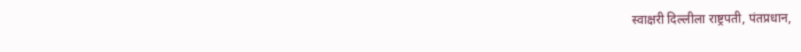स्वाक्षरी दिल्लीला राष्ट्रपती, पंतप्रधान,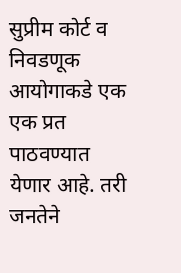सुप्रीम कोर्ट व निवडणूक आयोगाकडे एक एक प्रत पाठवण्यात येणार आहे. तरी जनतेने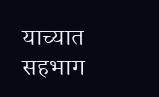याच्यात सहभाग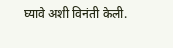घ्यावे अशी विनंती केली.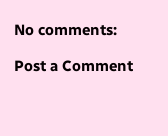No comments:

Post a Comment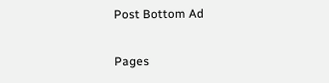Post Bottom Ad

Pages